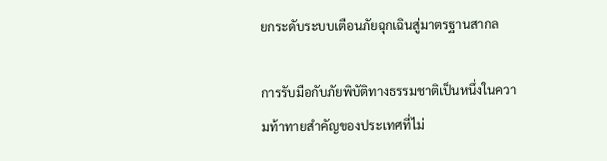ยกระดับระบบเตือนภัยฉุกเฉินสู่มาตรฐานสากล

การรับมือกับภัยพิบัติทางธรรมชาติเป็นหนึ่งในความท้าทายสำคัญของประเทศที่ไม่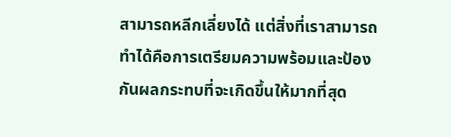สามารถหลีกเลี่ยงได้ แต่สิ่งที่เราสามารถทำได้คือการเตรียมความพร้อมและป้องกันผลกระทบที่จะเกิดขึ้นให้มากที่สุด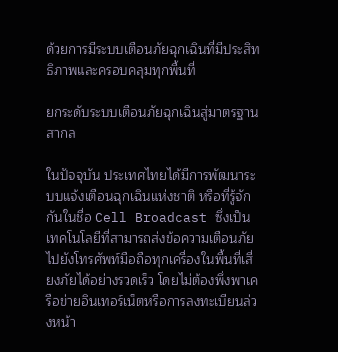ด้วยการมีระบบเตือนภัยฉุกเฉินที่มีประสิทธิภาพและครอบคลุมทุกพื้นที่

ยกระดับระบบเตือนภัยฉุกเฉินสู่มาตรฐานสากล

ในปัจจุบัน ประเทศไทยได้มีการพัฒนาระบบแจ้งเตือนฉุกเฉินแห่งชาติ หรือที่รู้จักกันในชื่อ Cell Broadcast ซึ่งเป็นเทคโนโลยีที่สามารถส่งข้อความเตือนภัยไปยังโทรศัพท์มือถือทุกเครื่องในพื้นที่เสี่ยงภัยได้อย่างรวดเร็ว โดยไม่ต้องพึ่งพาเครือข่ายอินเทอร์เน็ตหรือการลงทะเบียนล่วงหน้า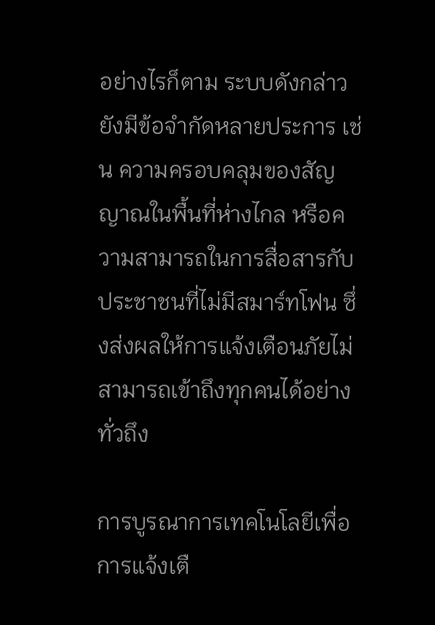อย่างไรก็ตาม ระบบดังกล่าวยังมีข้อจำกัดหลายประการ เช่น ความครอบคลุมของสัญญาณในพื้นที่ห่างไกล หรือความสามารถในการสื่อสารกับประชาชนที่ไม่มีสมาร์ทโฟน ซึ่งส่งผลให้การแจ้งเตือนภัยไม่สามารถเข้าถึงทุกคนได้อย่างทั่วถึง

การบูรณาการเทคโนโลยีเพื่อการแจ้งเตื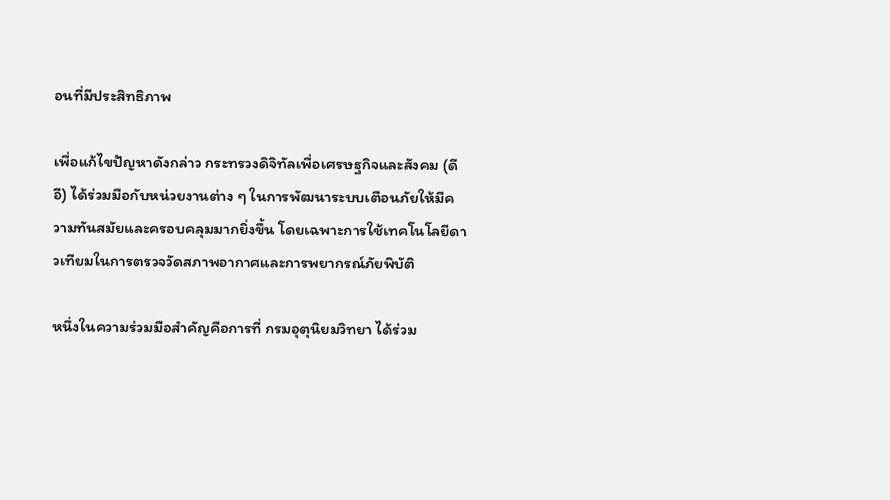อนที่มีประสิทธิภาพ

เพื่อแก้ไขปัญหาดังกล่าว กระทรวงดิจิทัลเพื่อเศรษฐกิจและสังคม (ดีอี) ได้ร่วมมือกับหน่วยงานต่าง ๆ ในการพัฒนาระบบเตือนภัยให้มีความทันสมัยและครอบคลุมมากยิ่งขึ้น โดยเฉพาะการใช้เทคโนโลยีดาวเทียมในการตรวจวัดสภาพอากาศและการพยากรณ์ภัยพิบัติ

หนึ่งในความร่วมมือสำคัญคือการที่ กรมอุตุนิยมวิทยา ได้ร่วม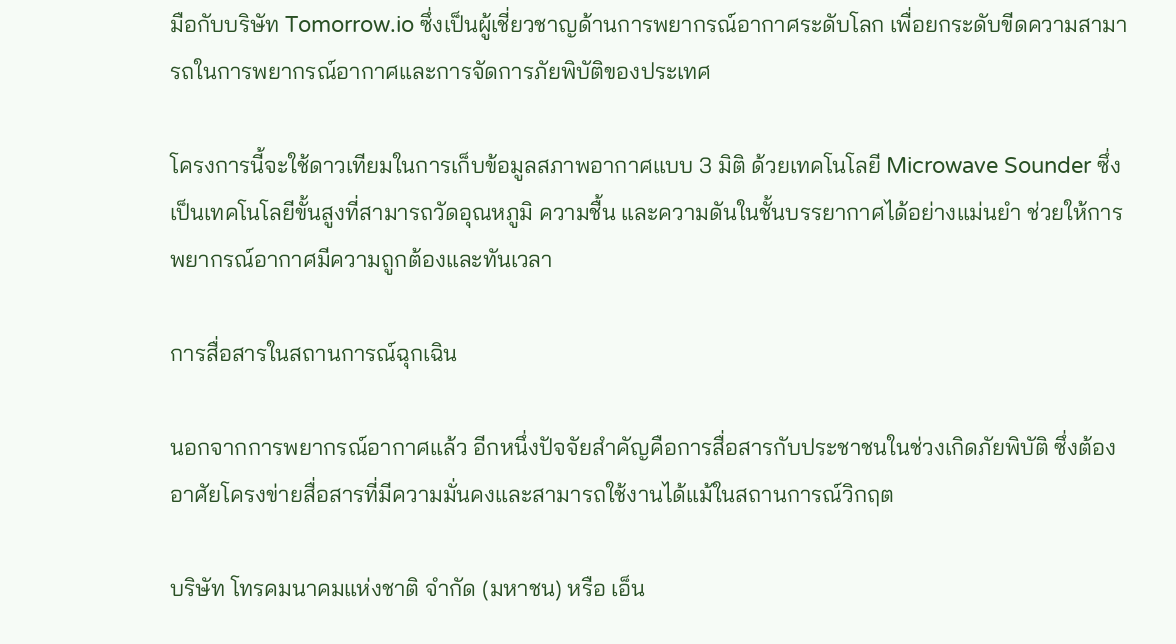มือกับบริษัท Tomorrow.io ซึ่งเป็นผู้เชี่ยวชาญด้านการพยากรณ์อากาศระดับโลก เพื่อยกระดับขีดความสามารถในการพยากรณ์อากาศและการจัดการภัยพิบัติของประเทศ

โครงการนี้จะใช้ดาวเทียมในการเก็บข้อมูลสภาพอากาศแบบ 3 มิติ ด้วยเทคโนโลยี Microwave Sounder ซึ่งเป็นเทคโนโลยีขั้นสูงที่สามารถวัดอุณหภูมิ ความชื้น และความดันในชั้นบรรยากาศได้อย่างแม่นยำ ช่วยให้การพยากรณ์อากาศมีความถูกต้องและทันเวลา

การสื่อสารในสถานการณ์ฉุกเฉิน

นอกจากการพยากรณ์อากาศแล้ว อีกหนึ่งปัจจัยสำคัญคือการสื่อสารกับประชาชนในช่วงเกิดภัยพิบัติ ซึ่งต้องอาศัยโครงข่ายสื่อสารที่มีความมั่นคงและสามารถใช้งานได้แม้ในสถานการณ์วิกฤต

บริษัท โทรคมนาคมแห่งชาติ จำกัด (มหาชน) หรือ เอ็น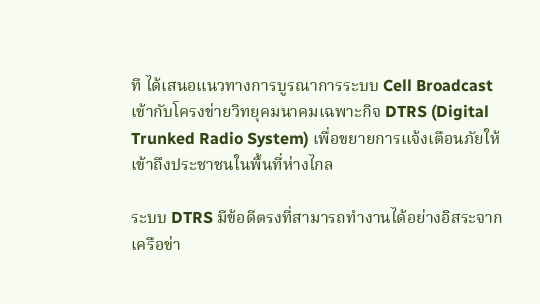ที ได้เสนอแนวทางการบูรณาการระบบ Cell Broadcast เข้ากับโครงข่ายวิทยุคมนาคมเฉพาะกิจ DTRS (Digital Trunked Radio System) เพื่อขยายการแจ้งเตือนภัยให้เข้าถึงประชาชนในพื้นที่ห่างไกล

ระบบ DTRS มีข้อดีตรงที่สามารถทำงานได้อย่างอิสระจากเครือข่า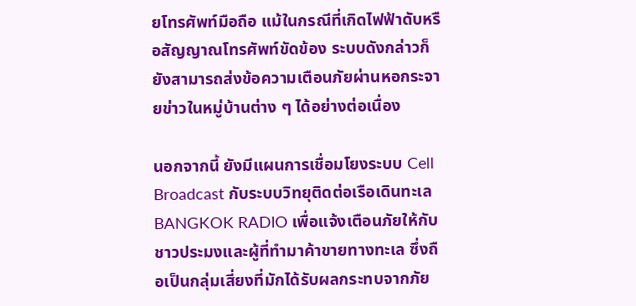ยโทรศัพท์มือถือ แม้ในกรณีที่เกิดไฟฟ้าดับหรือสัญญาณโทรศัพท์ขัดข้อง ระบบดังกล่าวก็ยังสามารถส่งข้อความเตือนภัยผ่านหอกระจายข่าวในหมู่บ้านต่าง ๆ ได้อย่างต่อเนื่อง

นอกจากนี้ ยังมีแผนการเชื่อมโยงระบบ Cell Broadcast กับระบบวิทยุติดต่อเรือเดินทะเล BANGKOK RADIO เพื่อแจ้งเตือนภัยให้กับชาวประมงและผู้ที่ทำมาค้าขายทางทะเล ซึ่งถือเป็นกลุ่มเสี่ยงที่มักได้รับผลกระทบจากภัย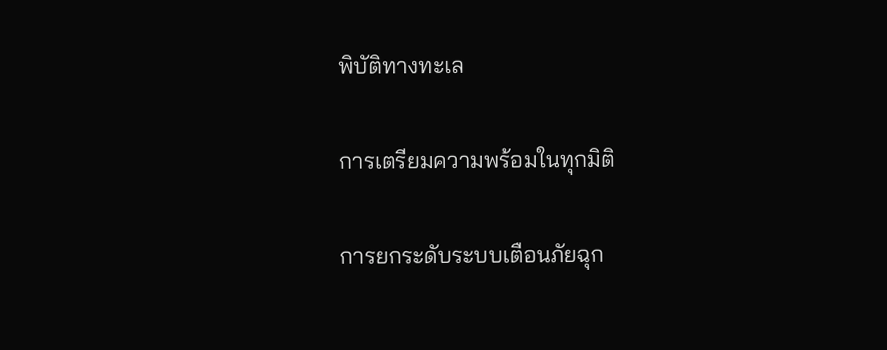พิบัติทางทะเล

การเตรียมความพร้อมในทุกมิติ

การยกระดับระบบเตือนภัยฉุก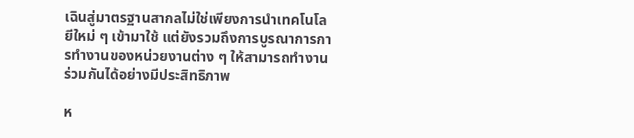เฉินสู่มาตรฐานสากลไม่ใช่เพียงการนำเทคโนโลยีใหม่ ๆ เข้ามาใช้ แต่ยังรวมถึงการบูรณาการการทำงานของหน่วยงานต่าง ๆ ให้สามารถทำงานร่วมกันได้อย่างมีประสิทธิภาพ

ห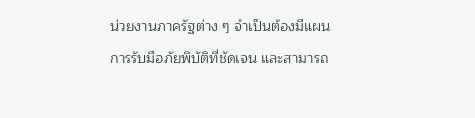น่วยงานภาครัฐต่าง ๆ จำเป็นต้องมีแผนการรับมือภัยพิบัติที่ชัดเจน และสามารถ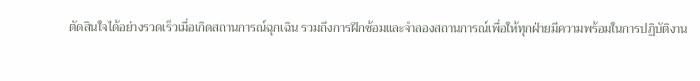ตัดสินใจได้อย่างรวดเร็วเมื่อเกิดสถานการณ์ฉุกเฉิน รวมถึงการฝึกซ้อมและจำลองสถานการณ์เพื่อให้ทุกฝ่ายมีความพร้อมในการปฏิบัติงาน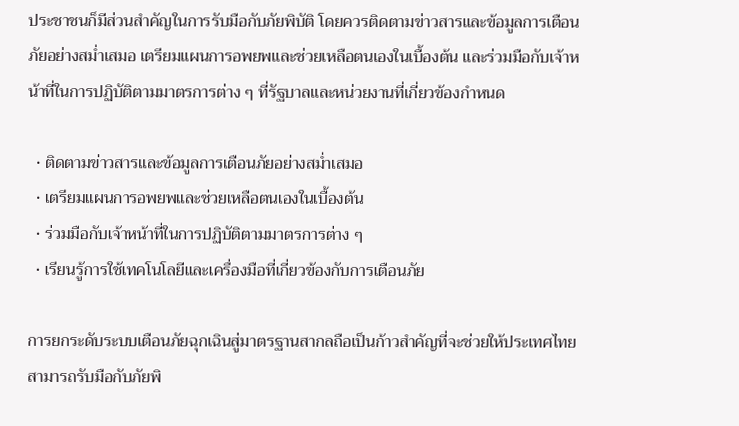ประชาชนก็มีส่วนสำคัญในการรับมือกับภัยพิบัติ โดยควรติดตามข่าวสารและข้อมูลการเตือนภัยอย่างสม่ำเสมอ เตรียมแผนการอพยพและช่วยเหลือตนเองในเบื้องต้น และร่วมมือกับเจ้าหน้าที่ในการปฏิบัติตามมาตรการต่าง ๆ ที่รัฐบาลและหน่วยงานที่เกี่ยวข้องกำหนด

  • ติดตามข่าวสารและข้อมูลการเตือนภัยอย่างสม่ำเสมอ
  • เตรียมแผนการอพยพและช่วยเหลือตนเองในเบื้องต้น
  • ร่วมมือกับเจ้าหน้าที่ในการปฏิบัติตามมาตรการต่าง ๆ
  • เรียนรู้การใช้เทคโนโลยีและเครื่องมือที่เกี่ยวข้องกับการเตือนภัย

การยกระดับระบบเตือนภัยฉุกเฉินสู่มาตรฐานสากลถือเป็นก้าวสำคัญที่จะช่วยให้ประเทศไทยสามารถรับมือกับภัยพิ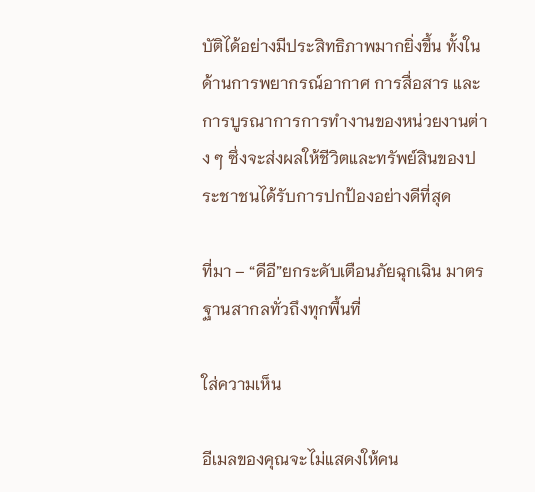บัติได้อย่างมีประสิทธิภาพมากยิ่งขึ้น ทั้งในด้านการพยากรณ์อากาศ การสื่อสาร และการบูรณาการการทำงานของหน่วยงานต่าง ๆ ซึ่งจะส่งผลให้ชีวิตและทรัพย์สินของประชาชนได้รับการปกป้องอย่างดีที่สุด

ที่มา – “ดีอี”ยกระดับเตือนภัยฉุกเฉิน มาตรฐานสากลทั่วถึงทุกพื้นที่

ใส่ความเห็น

อีเมลของคุณจะไม่แสดงให้คน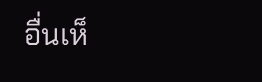อื่นเห็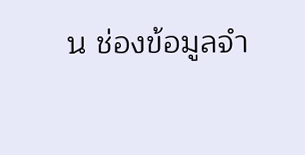น ช่องข้อมูลจำ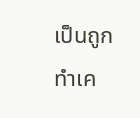เป็นถูกทำเค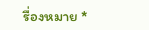รื่องหมาย *